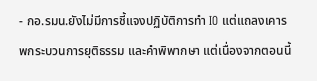- กอ.รมน.ยังไม่มีการชี้แจงปฏิบัติการทำ IO แต่แถลงเคารพกระบวนการยุติธรรม และคำพิพากษา แต่เนื่องจากตอนนี้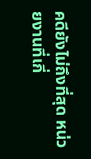คดียังไม่ถึงที่สุด หน่วยงานที่เกี่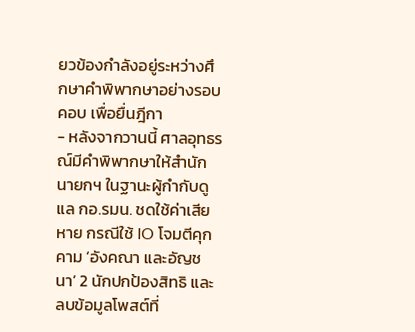ยวข้องกำลังอยู่ระหว่างศึกษาคำพิพากษาอย่างรอบคอบ เพื่อยื่นฎีกา
- หลังจากวานนี้ ศาลอุทธรณ์มีคำพิพากษาให้สำนักนายกฯ ในฐานะผู้กำกับดูแล กอ.รมน. ชดใช้ค่าเสียหาย กรณีใช้ IO โจมตีคุกคาม ‘อังคณา และอัญชนา’ 2 นักปกป้องสิทธิ และลบข้อมูลโพสต์ที่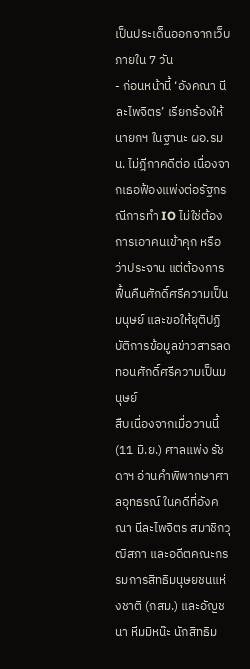เป็นประเด็นออกจากเว็บภายใน 7 วัน
- ก่อนหน้านี้ ‘อังคณา นีละไพจิตร’ เรียกร้องให้นายกฯ ในฐานะ ผอ.รมน. ไม่ฎีกาคดีต่อ เนื่องจากเธอฟ้องแพ่งต่อรัฐกรณีการทำ IO ไม่ใช่ต้องการเอาคนเข้าคุก หรือว่าประจาน แต่ต้องการฟื้นคืนศักดิ์ศรีความเป็นมนุษย์ และขอให้ยุติปฏิบัติการข้อมูลข่าวสารลดทอนศักดิ์ศรีความเป็นมนุษย์
สืบเนื่องจากเมื่อวานนี้ (11 มิ.ย.) ศาลแพ่ง รัชดาฯ อ่านคำพิพากษาศาลอุทธรณ์ ในคดีที่อังคณา นีละไพจิตร สมาชิกวุฒิสภา และอดีตคณะกรรมการสิทธิมนุษยชนแห่งชาติ (กสม.) และอัญชนา หีมมิหน๊ะ นักสิทธิม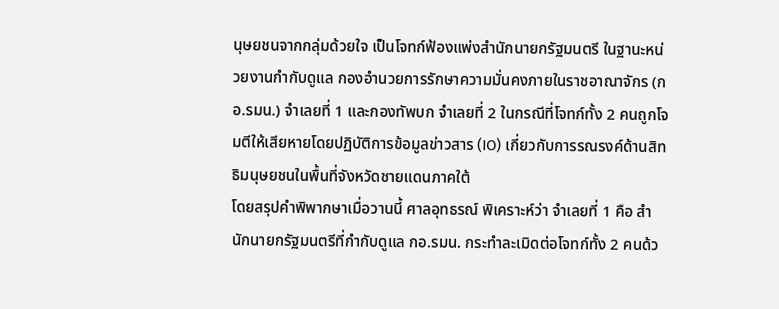นุษยชนจากกลุ่มด้วยใจ เป็นโจทก์ฟ้องแพ่งสำนักนายกรัฐมนตรี ในฐานะหน่วยงานกำกับดูแล กองอำนวยการรักษาความมั่นคงภายในราชอาณาจักร (กอ.รมน.) จำเลยที่ 1 และกองทัพบก จำเลยที่ 2 ในกรณีที่โจทก์ทั้ง 2 คนถูกโจมตีให้เสียหายโดยปฏิบัติการข้อมูลข่าวสาร (IO) เกี่ยวกับการรณรงค์ด้านสิทธิมนุษยชนในพื้นที่จังหวัดชายแดนภาคใต้
โดยสรุปคำพิพากษาเมื่อวานนี้ ศาลอุทธรณ์ พิเคราะห์ว่า จำเลยที่ 1 คือ สำนักนายกรัฐมนตรีที่กำกับดูแล กอ.รมน. กระทำละเมิดต่อโจทก์ทั้ง 2 คนด้ว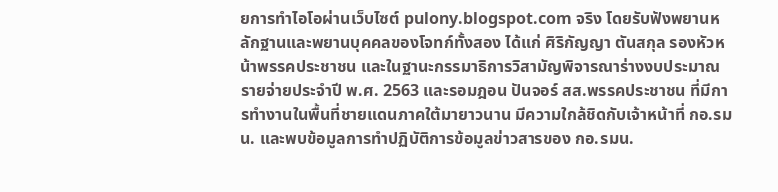ยการทำไอโอผ่านเว็บไซต์ pulony.blogspot.com จริง โดยรับฟังพยานหลักฐานและพยานบุคคลของโจทก์ทั้งสอง ได้แก่ ศิริกัญญา ตันสกุล รองหัวหน้าพรรคประชาชน และในฐานะกรรมาธิการวิสามัญพิจารณาร่างงบประมาณรายจ่ายประจำปี พ.ศ. 2563 และรอมฎอน ปันจอร์ สส.พรรคประชาชน ที่มีการทำงานในพื้นที่ชายแดนภาคใต้มายาวนาน มีความใกล้ชิดกับเจ้าหน้าที่ กอ.รมน. และพบข้อมูลการทำปฏิบัติการข้อมูลข่าวสารของ กอ.รมน.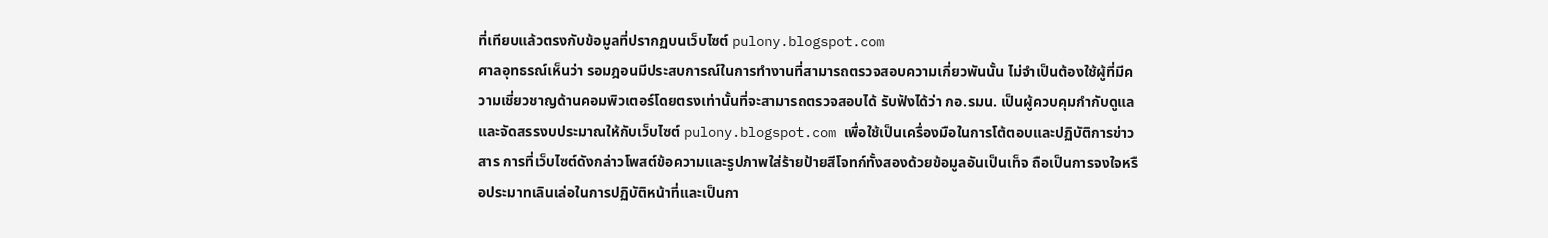ที่เทียบแล้วตรงกับข้อมูลที่ปรากฏบนเว็บไซต์ pulony.blogspot.com
ศาลอุทธรณ์เห็นว่า รอมฎอนมีประสบการณ์ในการทำงานที่สามารถตรวจสอบความเกี่ยวพันนั้น ไม่จำเป็นต้องใช้ผู้ที่มีความเชี่ยวชาญด้านคอมพิวเตอร์โดยตรงเท่านั้นที่จะสามารถตรวจสอบได้ รับฟังได้ว่า กอ.รมน. เป็นผู้ควบคุมกำกับดูแลและจัดสรรงบประมาณให้กับเว็บไซต์ pulony.blogspot.com เพื่อใช้เป็นเครื่องมือในการโต้ตอบและปฏิบัติการข่าวสาร การที่เว็บไซต์ดังกล่าวโพสต์ข้อความและรูปภาพใส่ร้ายป้ายสีโจทก์ทั้งสองด้วยข้อมูลอันเป็นเท็จ ถือเป็นการจงใจหรือประมาทเลินเล่อในการปฏิบัติหน้าที่และเป็นกา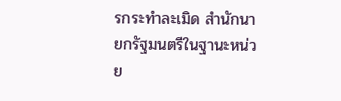รกระทำละเมิด สำนักนายกรัฐมนตรีในฐานะหน่วย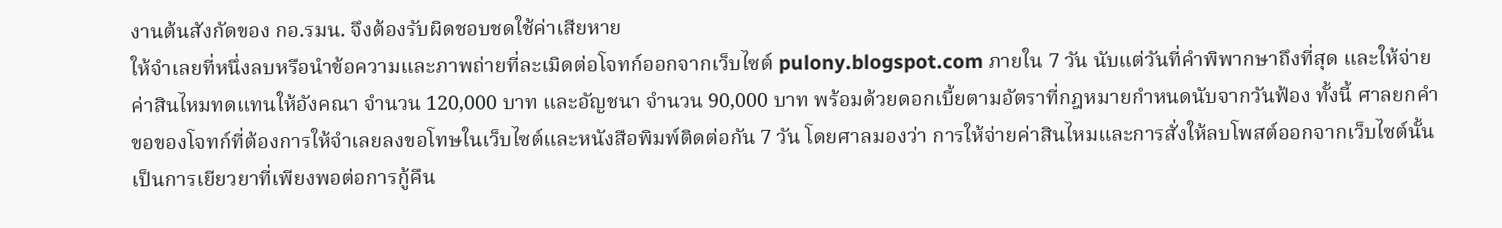งานต้นสังกัดของ กอ.รมน. จึงต้องรับผิดชอบชดใช้ค่าเสียหาย
ให้จำเลยที่หนึ่งลบหรือนำข้อความและภาพถ่ายที่ละเมิดต่อโจทก์ออกจากเว็บไซต์ pulony.blogspot.com ภายใน 7 วัน นับแต่วันที่คำพิพากษาถึงที่สุด และให้จ่ายค่าสินไหมทดแทนให้อังคณา จำนวน 120,000 บาท และอัญชนา จำนวน 90,000 บาท พร้อมด้วยดอกเบี้ยตามอัตราที่กฎหมายกำหนดนับจากวันฟ้อง ทั้งนี้ ศาลยกคำขอของโจทก์ที่ต้องการให้จำเลยลงขอโทษในเว็บไซต์และหนังสือพิมพ์ติดต่อกัน 7 วัน โดยศาลมองว่า การให้จ่ายค่าสินไหมและการสั่งให้ลบโพสต์ออกจากเว็บไซต์นั้น เป็นการเยียวยาที่เพียงพอต่อการกู้คืน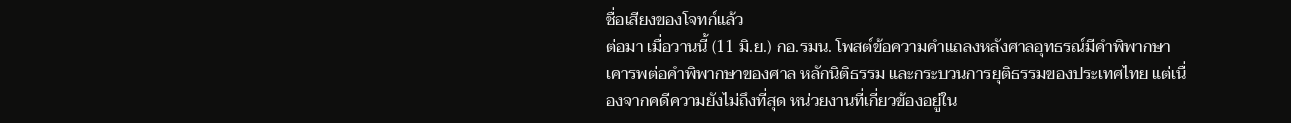ชื่อเสียงของโจทก์แล้ว
ต่อมา เมื่อวานนี้ (11 มิ.ย.) กอ.รมน. โพสต์ข้อความคำแถลงหลังศาลอุทธรณ์มีคำพิพากษา เคารพต่อคำพิพากษาของศาล หลักนิติธรรม และกระบวนการยุติธรรมของประเทศไทย แต่เนื่องจากคดีความยังไม่ถึงที่สุด หน่วยงานที่เกี่ยวข้องอยู่ใน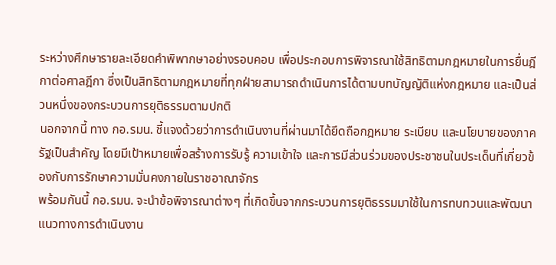ระหว่างศึกษารายละเอียดคำพิพากษาอย่างรอบคอบ เพื่อประกอบการพิจารณาใช้สิทธิตามกฎหมายในการยื่นฎีกาต่อศาลฎีกา ซึ่งเป็นสิทธิตามกฎหมายที่ทุกฝ่ายสามารถดำเนินการได้ตามบทบัญญัติแห่งกฎหมาย และเป็นส่วนหนึ่งของกระบวนการยุติธรรมตามปกติ
นอกจากนี้ ทาง กอ.รมน. ชี้แจงด้วยว่าการดำเนินงานที่ผ่านมาได้ยึดถือกฎหมาย ระเบียบ และนโยบายของภาครัฐเป็นสำคัญ โดยมีเป้าหมายเพื่อสร้างการรับรู้ ความเข้าใจ และการมีส่วนร่วมของประชาชนในประเด็นที่เกี่ยวข้องกับการรักษาความมั่นคงภายในราชอาณาจักร
พร้อมกันนี้ กอ.รมน. จะนำข้อพิจารณาต่างๆ ที่เกิดขึ้นจากกระบวนการยุติธรรมมาใช้ในการทบทวนและพัฒนาแนวทางการดำเนินงาน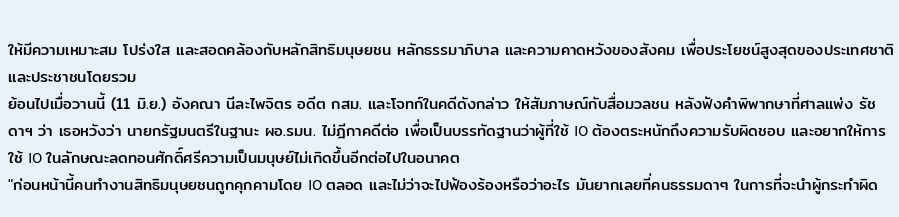ให้มีความเหมาะสม โปร่งใส และสอดคล้องกับหลักสิทธิมนุษยชน หลักธรรมาภิบาล และความคาดหวังของสังคม เพื่อประโยชน์สูงสุดของประเทศชาติและประชาชนโดยรวม
ย้อนไปเมื่อวานนี้ (11 มิ.ย.) อังคณา นีละไพจิตร อดีต กสม. และโจทก์ในคดีดังกล่าว ให้สัมภาษณ์กับสื่อมวลชน หลังฟังคำพิพากษาที่ศาลแพ่ง รัชดาฯ ว่า เธอหวังว่า นายกรัฐมนตรีในฐานะ ผอ.รมน. ไม่ฎีกาคดีต่อ เพื่อเป็นบรรทัดฐานว่าผู้ที่ใช้ IO ต้องตระหนักถึงความรับผิดชอบ และอยากให้การใช้ IO ในลักษณะลดทอนศักดิ์ศรีความเป็นมนุษย์ไม่เกิดขึ้นอีกต่อไปในอนาคต
"ก่อนหน้านี้คนทำงานสิทธิมนุษยชนถูกคุกคามโดย IO ตลอด และไม่ว่าจะไปฟ้องร้องหรือว่าอะไร มันยากเลยที่คนธรรมดาๆ ในการที่จะนำผู้กระทำผิด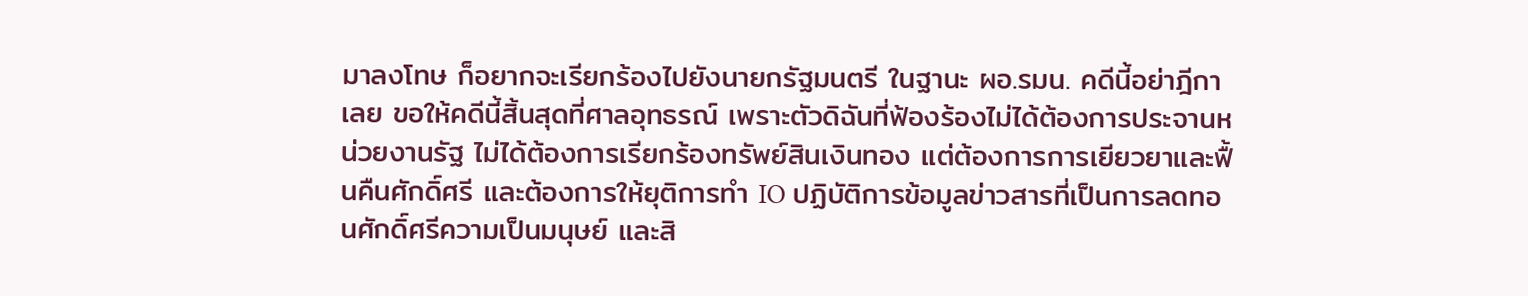มาลงโทษ ก็อยากจะเรียกร้องไปยังนายกรัฐมนตรี ในฐานะ ผอ.รมน. คดีนี้อย่าฎีกาเลย ขอให้คดีนี้สิ้นสุดที่ศาลอุทธรณ์ เพราะตัวดิฉันที่ฟ้องร้องไม่ได้ต้องการประจานหน่วยงานรัฐ ไม่ได้ต้องการเรียกร้องทรัพย์สินเงินทอง แต่ต้องการการเยียวยาและฟื้นคืนศักดิ์ศรี และต้องการให้ยุติการทำ IO ปฏิบัติการข้อมูลข่าวสารที่เป็นการลดทอนศักดิ์ศรีความเป็นมนุษย์ และสิ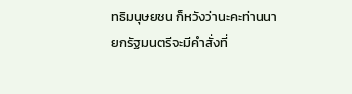ทธิมนุษยชน ก็หวังว่านะคะท่านนายกรัฐมนตรีจะมีคำสั่งที่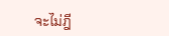จะไม่ฎี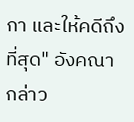กา และให้คดีถึงที่สุด" อังคณา กล่าว